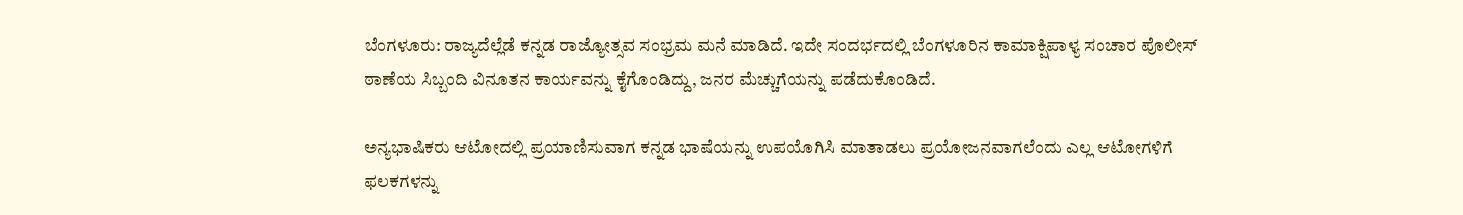ಬೆಂಗಳೂರು: ರಾಜ್ಯದೆಲ್ಲೆಡೆ ಕನ್ನಡ ರಾಜ್ಯೋತ್ಸವ ಸಂಭ್ರಮ ಮನೆ ಮಾಡಿದೆ. ಇದೇ ಸಂದರ್ಭದಲ್ಲಿ ಬೆಂಗಳೂರಿನ ಕಾಮಾಕ್ಷಿಪಾಳ್ಯ ಸಂಚಾರ ಪೊಲೀಸ್ ಠಾಣೆಯ ಸಿಬ್ಬಂದಿ ವಿನೂತನ ಕಾರ್ಯವನ್ನು ಕೈಗೊಂಡಿದ್ದು, ಜನರ ಮೆಚ್ಚುಗೆಯನ್ನು ಪಡೆದುಕೊಂಡಿದೆ.

ಅನ್ಯಭಾಷಿಕರು ಆಟೋದಲ್ಲಿ ಪ್ರಯಾಣಿಸುವಾಗ ಕನ್ನಡ ಭಾಷೆಯನ್ನು ಉಪಯೊಗಿಸಿ ಮಾತಾಡಲು ಪ್ರಯೋಜನವಾಗಲೆಂದು ಎಲ್ಲ ಆಟೋಗಳಿಗೆ ಫಲಕಗಳನ್ನು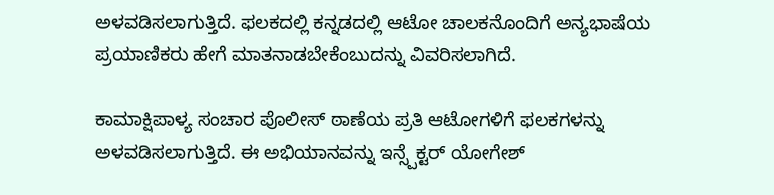ಅಳವಡಿಸಲಾಗುತ್ತಿದೆ. ಫಲಕದಲ್ಲಿ ಕನ್ನಡದಲ್ಲಿ ಆಟೋ ಚಾಲಕನೊಂದಿಗೆ ಅನ್ಯಭಾಷೆಯ ಪ್ರಯಾಣಿಕರು ಹೇಗೆ ಮಾತನಾಡಬೇಕೆಂಬುದನ್ನು ವಿವರಿಸಲಾಗಿದೆ.

ಕಾಮಾಕ್ಷಿಪಾಳ್ಯ ಸಂಚಾರ ಪೊಲೀಸ್ ಠಾಣೆಯ ಪ್ರತಿ ಆಟೋಗಳಿಗೆ ಫಲಕಗಳನ್ನು ಅಳವಡಿಸಲಾಗುತ್ತಿದೆ. ಈ ಅಭಿಯಾನವನ್ನು ಇನ್ಸ್ಪೆಕ್ಟರ್ ಯೋಗೇಶ್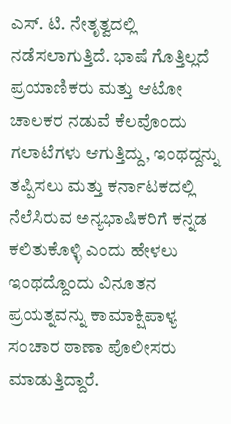ಎಸ್. ಟಿ. ನೇತೃತ್ವದಲ್ಲಿ ನಡೆಸಲಾಗುತ್ತಿದೆ. ಭಾಷೆ ಗೊತ್ತಿಲ್ಲದೆ ಪ್ರಯಾಣಿಕರು ಮತ್ತು ಆಟೋ ಚಾಲಕರ ನಡುವೆ ಕೆಲವೊಂದು ಗಲಾಟೆಗಳು ಆಗುತ್ತಿದ್ದು, ಇಂಥದ್ದನ್ನು ತಪ್ಪಿಸಲು ಮತ್ತು ಕರ್ನಾಟಕದಲ್ಲಿ ನೆಲೆಸಿರುವ ಅನ್ಯಭಾಷಿಕರಿಗೆ ಕನ್ನಡ ಕಲಿತುಕೊಳ್ಳಿ ಎಂದು ಹೇಳಲು ಇಂಥದ್ದೊಂದು ವಿನೂತನ ಪ್ರಯತ್ನವನ್ನು ಕಾಮಾಕ್ಷಿಪಾಳ್ಯ ಸಂಚಾರ ಠಾಣಾ ಪೊಲೀಸರು ಮಾಡುತ್ತಿದ್ದಾರೆ.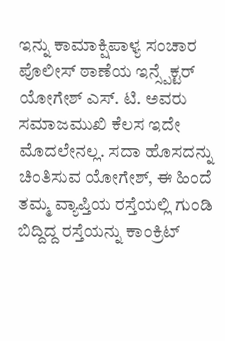ಇನ್ನು ಕಾಮಾಕ್ಷಿಪಾಳ್ಯ ಸಂಚಾರ ಪೊಲೀಸ್ ಠಾಣೆಯ ಇನ್ಸ್ಪೆಕ್ಟರ್ ಯೋಗೇಶ್ ಎಸ್. ಟಿ. ಅವರು ಸಮಾಜಮುಖಿ ಕೆಲಸ ಇದೇ ಮೊದಲೇನಲ್ಲ. ಸದಾ ಹೊಸದನ್ನು ಚಿಂತಿಸುವ ಯೋಗೇಶ್, ಈ ಹಿಂದೆ ತಮ್ಮ ವ್ಯಾಪ್ತಿಯ ರಸ್ತೆಯಲ್ಲಿ ಗುಂಡಿ ಬಿದ್ದಿದ್ದ ರಸ್ತೆಯನ್ನು ಕಾಂಕ್ರಿಟ್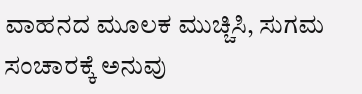ವಾಹನದ ಮೂಲಕ ಮುಚ್ಚಿಸಿ, ಸುಗಮ ಸಂಚಾರಕ್ಕೆ ಅನುವು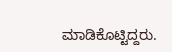ಮಾಡಿಕೊಟ್ಟಿದ್ದರು.